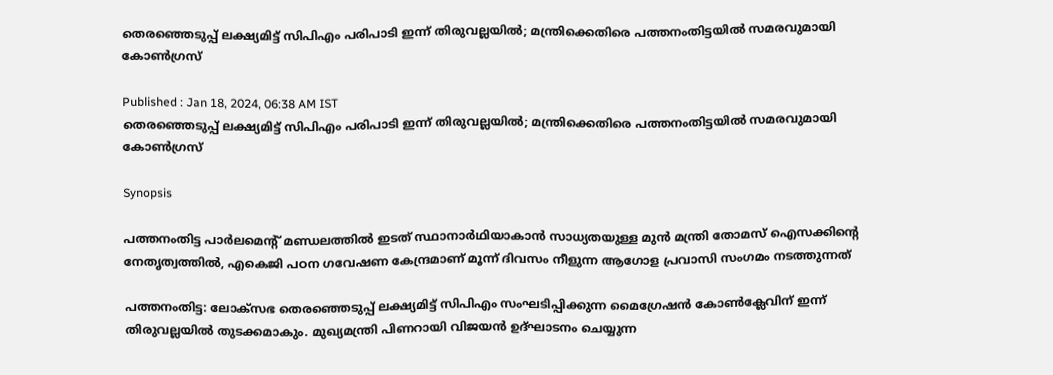തെരഞ്ഞെടുപ്പ് ലക്ഷ്യമിട്ട് സിപിഎം പരിപാടി ഇന്ന് തിരുവല്ലയിൽ; മന്ത്രിക്കെതിരെ പത്തനംതിട്ടയിൽ സമരവുമായി കോൺഗ്രസ്

Published : Jan 18, 2024, 06:38 AM IST
തെരഞ്ഞെടുപ്പ് ലക്ഷ്യമിട്ട് സിപിഎം പരിപാടി ഇന്ന് തിരുവല്ലയിൽ; മന്ത്രിക്കെതിരെ പത്തനംതിട്ടയിൽ സമരവുമായി കോൺഗ്രസ്

Synopsis

പത്തനംതിട്ട പാർലമെന്റ് മണ്ഡലത്തിൽ ഇടത് സ്ഥാനാർഥിയാകാൻ സാധ്യതയുള്ള മുൻ മന്ത്രി തോമസ് ഐസക്കിന്റെ നേതൃത്വത്തിൽ, എകെജി പഠന ഗവേഷണ കേന്ദ്രമാണ് മൂന്ന് ദിവസം നീളുന്ന ആഗോള പ്രവാസി സംഗമം നടത്തുന്നത്

പത്തനംതിട്ട: ലോക്‌സഭ തെരഞ്ഞെടുപ്പ് ലക്ഷ്യമിട്ട് സിപിഎം സംഘടിപ്പിക്കുന്ന മൈഗ്രേഷൻ കോൺക്ലേവിന് ഇന്ന് തിരുവല്ലയിൽ തുടക്കമാകും. മുഖ്യമന്ത്രി പിണറായി വിജയൻ ഉദ്ഘാടനം ചെയ്യുന്ന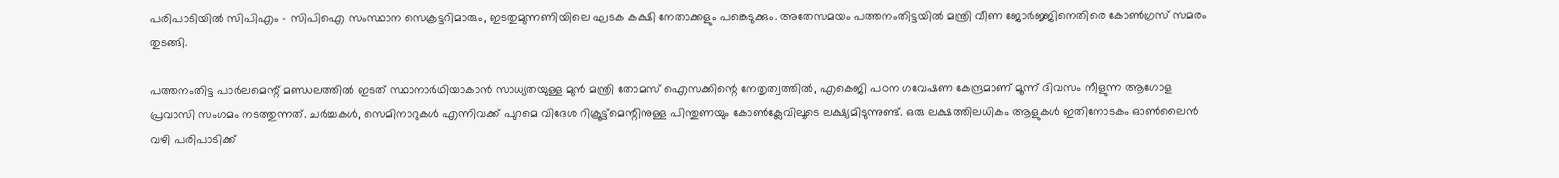പരിപാടിയിൽ സിപിഎം - സിപിഐ സംസ്ഥാന സെക്രട്ടറിമാരും, ഇടതുമുന്നണിയിലെ ഘടക കക്ഷി നേതാക്കളും പങ്കെടുക്കും. അതേസമയം പത്തനംതിട്ടയിൽ മന്ത്രി വീണ ജോര്‍ജ്ജിനെതിരെ കോൺഗ്രസ് സമരം തുടങ്ങി.

പത്തനംതിട്ട പാർലമെന്റ് മണ്ഡലത്തിൽ ഇടത് സ്ഥാനാർഥിയാകാൻ സാധ്യതയുള്ള മുൻ മന്ത്രി തോമസ് ഐസക്കിന്റെ നേതൃത്വത്തിൽ, എകെജി പഠന ഗവേഷണ കേന്ദ്രമാണ് മൂന്ന് ദിവസം നീളുന്ന ആഗോള പ്രവാസി സംഗമം നടത്തുന്നത്. ചർച്ചകൾ, സെമിനാറുകൾ എന്നിവക്ക് പുറമെ വിദേശ റിക്രൂട്ട്മെന്റിനുള്ള പിന്തുണയും കോൺക്ലേവിലൂടെ ലക്ഷ്യമിടുന്നുണ്ട്. ഒരു ലക്ഷത്തിലധികം ആളുകൾ ഇതിനോടകം ഓൺലൈൻ വഴി പരിപാടിക്ക്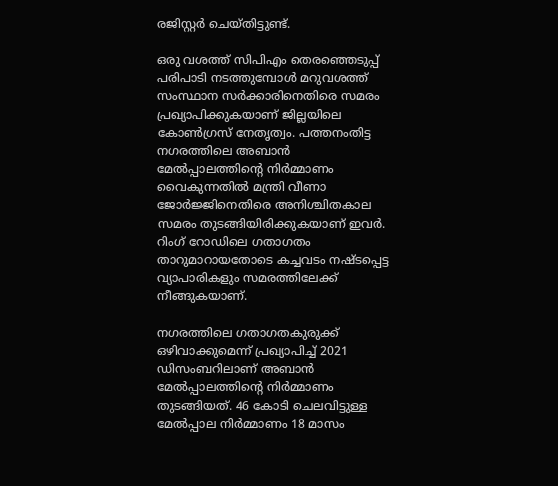രജിസ്റ്റർ ചെയ്തിട്ടുണ്ട്.

ഒരു വശത്ത് സിപിഎം തെരഞ്ഞെടുപ്പ് പരിപാടി നടത്തുമ്പോൾ മറുവശത്ത് സംസ്ഥാന സര്‍ക്കാരിനെതിരെ സമരം പ്രഖ്യാപിക്കുകയാണ് ജില്ലയിലെ കോൺഗ്രസ് നേതൃത്വം. പത്തനംതിട്ട നഗരത്തിലെ അബാൻ മേൽപ്പാലത്തിന്‍റെ നിർമ്മാണം വൈകുന്നതിൽ മന്ത്രി വീണാ ജോർജ്ജിനെതിരെ അനിശ്ചിതകാല സമരം തുടങ്ങിയിരിക്കുകയാണ് ഇവര്‍. റിംഗ് റോഡിലെ ഗതാഗതം താറുമാറായതോടെ കച്ചവടം നഷ്ടപ്പെട്ട വ്യാപാരികളും സമരത്തിലേക്ക് നീങ്ങുകയാണ്.

നഗരത്തിലെ ഗതാഗതകുരുക്ക് ഒഴിവാക്കുമെന്ന് പ്രഖ്യാപിച്ച് 2021 ഡിസംബറിലാണ് അബാൻ മേൽപ്പാലത്തിന്‍റെ നിർമ്മാണം തുടങ്ങിയത്. 46 കോടി ചെലവിട്ടുള്ള മേൽപ്പാല നിർമ്മാണം 18 മാസം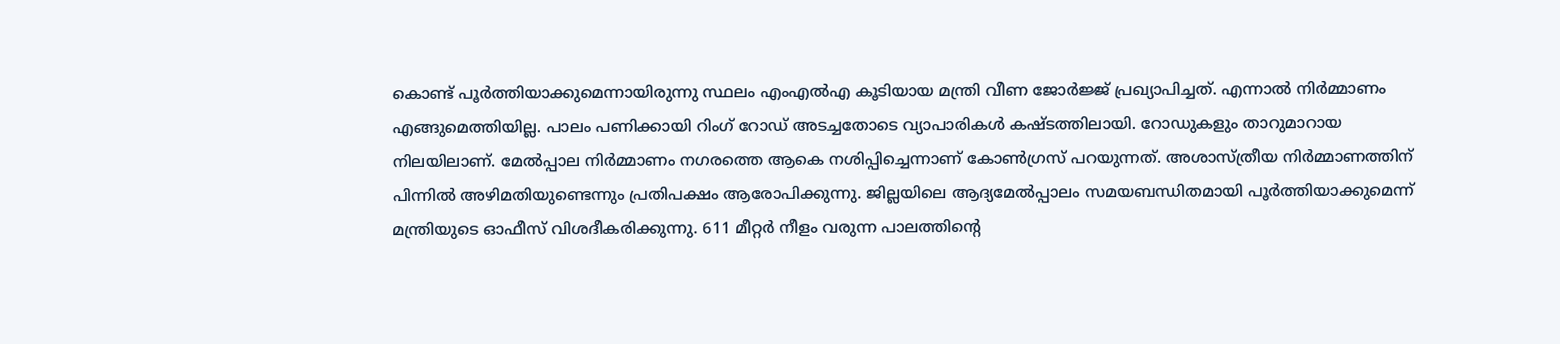കൊണ്ട് പൂർത്തിയാക്കുമെന്നായിരുന്നു സ്ഥലം എംഎൽഎ കൂടിയായ മന്ത്രി വീണ ജോർജ്ജ് പ്രഖ്യാപിച്ചത്. എന്നാൽ നിർമ്മാണം എങ്ങുമെത്തിയില്ല. പാലം പണിക്കായി റിംഗ് റോഡ് അടച്ചതോടെ വ്യാപാരികൾ കഷ്ടത്തിലായി. റോഡുകളും താറുമാറായ നിലയിലാണ്. മേൽപ്പാല നിർമ്മാണം നഗരത്തെ ആകെ നശിപ്പിച്ചെന്നാണ് കോൺഗ്രസ് പറയുന്നത്. അശാസ്ത്രീയ നിർമ്മാണത്തിന് പിന്നിൽ അഴിമതിയുണ്ടെന്നും പ്രതിപക്ഷം ആരോപിക്കുന്നു. ജില്ലയിലെ ആദ്യമേൽപ്പാലം സമയബന്ധിതമായി പൂർത്തിയാക്കുമെന്ന് മന്ത്രിയുടെ ഓഫീസ് വിശദീകരിക്കുന്നു. 611 മീറ്റർ നീളം വരുന്ന പാലത്തിന്‍റെ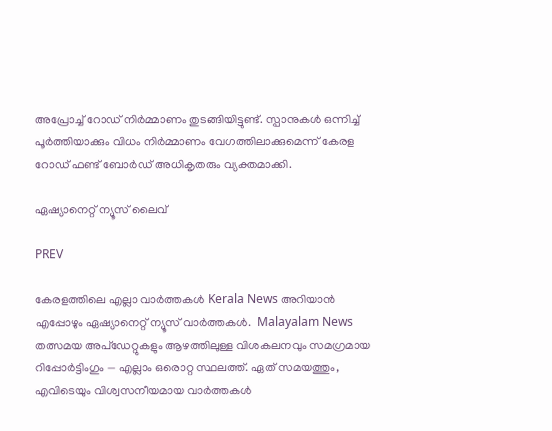അപ്രോച്ച് റോഡ് നിർമ്മാണം തുടങ്ങിയിട്ടുണ്ട്. സ്പാനുകൾ ഒന്നിച്ച് പൂർത്തിയാക്കും വിധം നിർമ്മാണം വേഗത്തിലാക്കുമെന്ന് കേരള റോഡ് ഫണ്ട് ബോർഡ് അധികൃതരും വ്യക്തമാക്കി.

ഏഷ്യാനെറ്റ് ന്യൂസ് ലൈവ്

PREV

കേരളത്തിലെ എല്ലാ വാർത്തകൾ Kerala News അറിയാൻ  എപ്പോഴും ഏഷ്യാനെറ്റ് ന്യൂസ് വാർത്തകൾ.  Malayalam News   തത്സമയ അപ്‌ഡേറ്റുകളും ആഴത്തിലുള്ള വിശകലനവും സമഗ്രമായ റിപ്പോർട്ടിംഗും — എല്ലാം ഒരൊറ്റ സ്ഥലത്ത്. ഏത് സമയത്തും, എവിടെയും വിശ്വസനീയമായ വാർത്തകൾ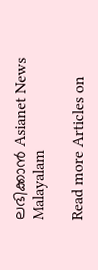ലഭിക്കാൻ Asianet News Malayalam

Read more Articles on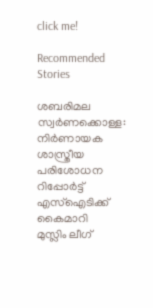click me!

Recommended Stories

ശബരിമല സ്വർണക്കൊള്ള: നിർണായക ശാസ്ത്രീയ പരിശോധന റിപ്പോർട്ട് എസ്ഐടിക്ക് കൈമാറി
മുസ്ലിം ലീഗ്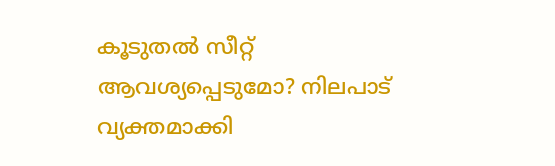കൂടുതൽ സീറ്റ് ആവശ്യപ്പെടുമോ? നിലപാട് വ്യക്തമാക്കി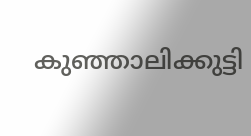കുഞ്ഞാലിക്കുട്ടി